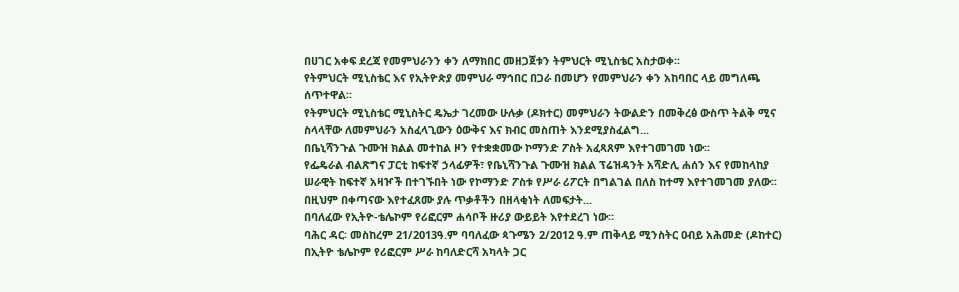በሀገር አቀፍ ደረጃ የመምህራንን ቀን ለማክበር መዘጋጀቱን ትምህርት ሚኒስቴር አስታወቀ፡፡
የትምህርት ሚኒስቴር እና የኢትዮጵያ መምህራ ማኅበር በጋራ በመሆን የመምህራን ቀን አከባበር ላይ መግለጫ ሰጥተዋል፡፡
የትምህርት ሚኒስቴር ሚኒስትር ዴኤታ ገረመው ሁሉቃ (ዶክተር) መምህራን ትውልድን በመቅረፅ ውስጥ ትልቅ ሚና ስላላቸው ለመምህራን አስፈላጊውን ዕውቅና እና ክብር መስጠት እንደሚያስፈልግ...
በቤኒሻንጉል ጉሙዝ ክልል መተከል ዞን የተቋቋመው ኮማንድ ፖስት አፈጻጸም እየተገመገመ ነው፡፡
የፌዴራል ብልጽግና ፓርቲ ከፍተኛ ኃላፊዎች፣ የቤኒሻንጉል ጉሙዝ ክልል ፕሬዝዳንት አሻድሊ ሐሰን እና የመከላከያ ሠራዊት ከፍተኛ አዛዦች በተገኙበት ነው የኮማንድ ፖስቱ የሥራ ሪፖርት በግልገል በለስ ከተማ እየተገመገመ ያለው፡፡ በዚህም በቀጣናው እየተፈጸሙ ያሉ ጥቃቶችን በዘላቂነት ለመፍታት...
በባለፈው የኢትዮ-ቴሌኮም የሪፎርም ሐሳቦች ዙሪያ ውይይት እየተደረገ ነው።
ባሕር ዳር፡ መስከረም 21/2013ዓ.ም ባባለፈው ጳጉሜን 2/2012 ዓ.ም ጠቅላይ ሚንስትር ዐብይ አሕመድ (ዶከተር) በኢትዮ ቴሌኮም የሪፎርም ሥራ ከባለድርሻ አካላት ጋር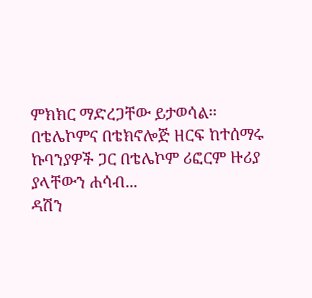ምክክር ማድረጋቸው ይታወሳል፡፡ በቴሌኮምና በቴክኖሎጅ ዘርፍ ከተሰማሩ ኩባንያዎች ጋር በቴሌኮም ሪፎርም ዙሪያ ያላቸውን ሐሳብ...
ዳሽን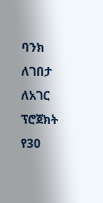ባንክ ለገበታ ለአገር ፕሮጀክት የ30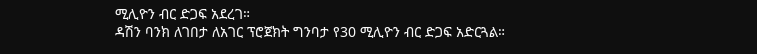ሚሊዮን ብር ድጋፍ አደረገ።
ዳሽን ባንክ ለገበታ ለአገር ፕሮጀክት ግንባታ የ30 ሚሊዮን ብር ድጋፍ አድርጓል።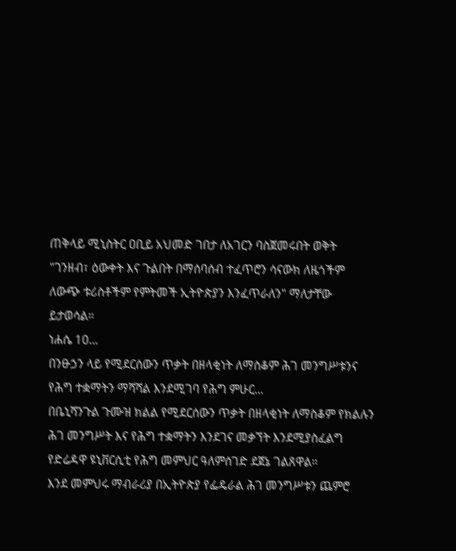ጠቅላይ ሚኒስትር ዐቢይ አህመድ ገበታ ለአገርን ባስጀመሩበት ወቅት "ገንዘብ፣ ዕውቀት እና ጉልበት በማሰባሰብ ተፈጥሮን ሳናውክ ለዜጎችም ለውጭ ቱሪስቶችም የምትመች ኢትዮጵያን እንፈጥራለን" ማለታቸው ይታወሳል።
ነሐሴ 10...
በንፁኃን ላይ የሚደርሰውን ጥቃት በዘላቂነት ለማስቆም ሕገ መንግሥቱንና የሕግ ተቋማትን ማሻሻል እንደሚገባ የሕግ ምሁር...
በቤኒሻንጉል ጉሙዝ ክልል የሚደርሰውን ጥቃት በዘላቂነት ለማስቆም የክልሉን ሕገ መንግሥት እና የሕግ ተቋማትን እንደገና መቃኘት እንደሚያስፈልግ የድሬዳዋ ዩኒቨርሲቲ የሕግ መምህር ዓለምሰገድ ደጀኔ ገልጸዋል።
እንደ መምህሩ ማብራሪያ በኢትዮጵያ የፌዴራል ሕገ መንግሥቱን ጨምሮ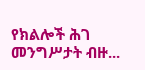የክልሎች ሕገ መንግሥታት ብዙ...